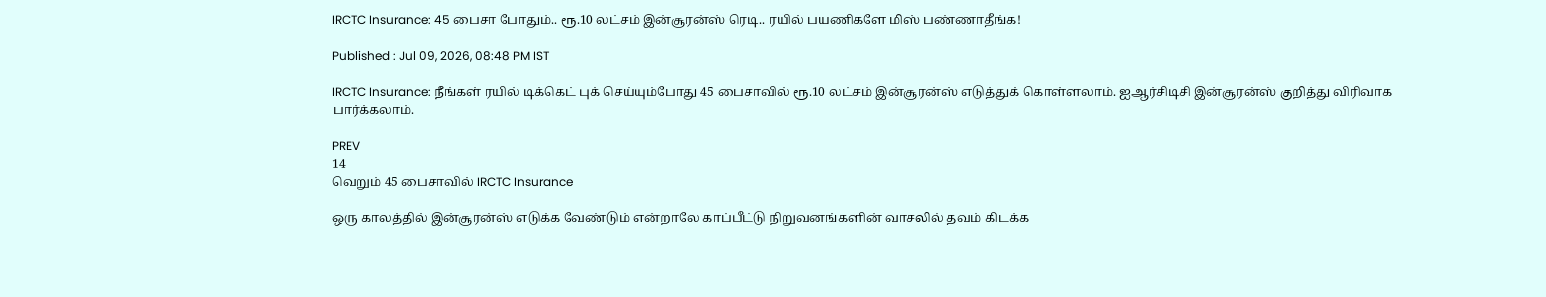IRCTC Insurance: 45 பைசா போதும்.. ரூ.10 லட்சம் இன்சூரன்ஸ் ரெடி.. ரயில் பயணிகளே மிஸ் பண்ணாதீங்க!

Published : Jul 09, 2026, 08:48 PM IST

IRCTC Insurance: நீங்கள் ரயில் டிக்கெட் புக் செய்யும்போது 45 பைசாவில் ரூ.10 லட்சம் இன்சூரன்ஸ் எடுத்துக் கொள்ளலாம். ஐஆர்சிடிசி இன்சூரன்ஸ் குறித்து விரிவாக பார்க்கலாம்.

PREV
14
வெறும் 45 பைசாவில் IRCTC Insurance

ஒரு காலத்தில் இன்சூரன்ஸ் எடுக்க வேண்டும் என்றாலே காப்பீட்டு நிறுவனங்களின் வாசலில் தவம் கிடக்க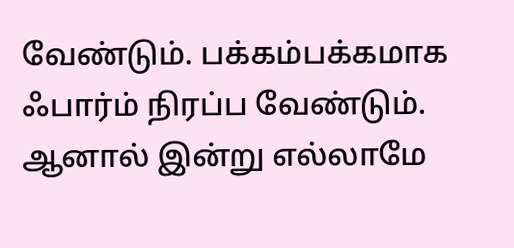வேண்டும். பக்கம்பக்கமாக ஃபார்ம் நிரப்ப வேண்டும். ஆனால் இன்று எல்லாமே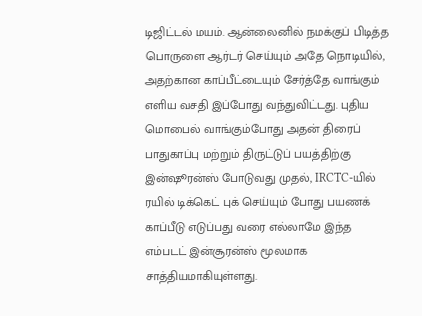டிஜிட்டல் மயம். ஆன்லைனில் நமக்குப் பிடித்த பொருளை ஆர்டர் செய்யும் அதே நொடியில், அதற்கான காப்பீட்டையும் சேர்த்தே வாங்கும் எளிய வசதி இப்போது வந்துவிட்டது. புதிய மொபைல் வாங்கும்போது அதன் திரைப் பாதுகாப்பு மற்றும் திருட்டுப் பயத்திற்கு இன்ஷூரன்ஸ் போடுவது முதல், IRCTC-யில் ரயில் டிக்கெட் புக் செய்யும் போது பயணக் காப்பீடு எடுப்பது வரை எல்லாமே இந்த எம்படட் இன்சூரன்ஸ் மூலமாக சாத்தியமாகியுள்ளது.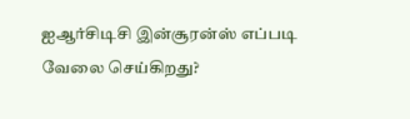ஐஆர்சிடிசி இன்சூரன்ஸ் எப்படி வேலை செய்கிறது?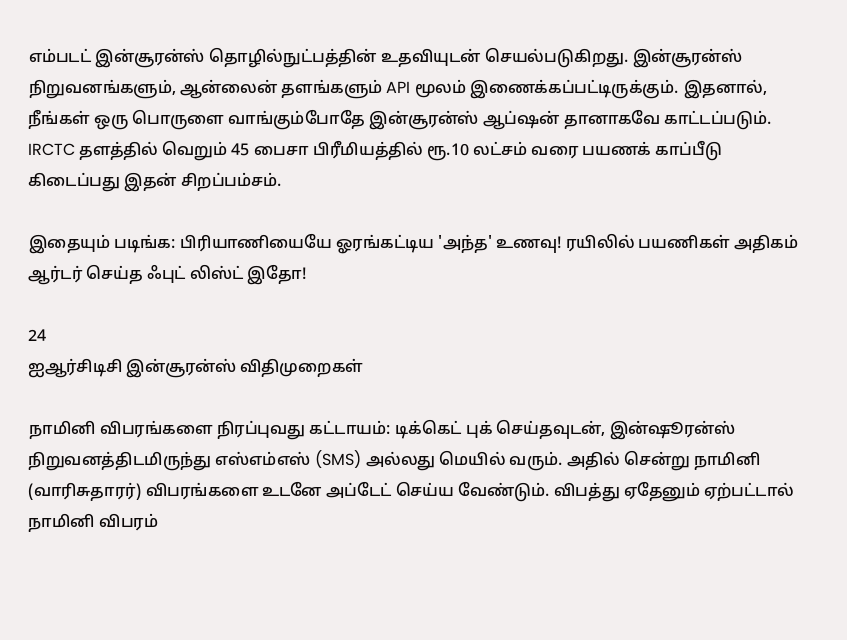எம்படட் இன்சூரன்ஸ் தொழில்நுட்பத்தின் உதவியுடன் செயல்படுகிறது. இன்சூரன்ஸ் நிறுவனங்களும், ஆன்லைன் தளங்களும் API மூலம் இணைக்கப்பட்டிருக்கும். இதனால், நீங்கள் ஒரு பொருளை வாங்கும்போதே இன்சூரன்ஸ் ஆப்ஷன் தானாகவே காட்டப்படும். IRCTC தளத்தில் வெறும் 45 பைசா பிரீமியத்தில் ரூ.10 லட்சம் வரை பயணக் காப்பீடு கிடைப்பது இதன் சிறப்பம்சம்.

இதையும் படிங்க: பிரியாணியையே ஓரங்கட்டிய 'அந்த' உணவு! ரயிலில் பயணிகள் அதிகம் ஆர்டர் செய்த ஃபுட் லிஸ்ட் இதோ!

24
ஐஆர்சிடிசி இன்சூரன்ஸ் விதிமுறைகள்

நாமினி விபரங்களை நிரப்புவது கட்டாயம்: டிக்கெட் புக் செய்தவுடன், இன்ஷூரன்ஸ் நிறுவனத்திடமிருந்து எஸ்எம்எஸ் (SMS) அல்லது மெயில் வரும். அதில் சென்று நாமினி (வாரிசுதாரர்) விபரங்களை உடனே அப்டேட் செய்ய வேண்டும். விபத்து ஏதேனும் ஏற்பட்டால் நாமினி விபரம்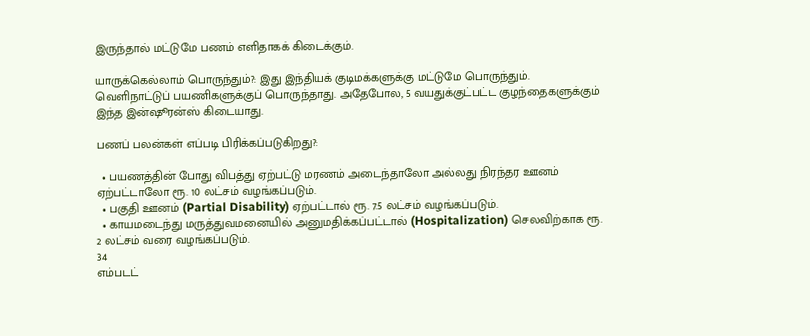இருந்தால் மட்டுமே பணம் எளிதாகக் கிடைக்கும்.

யாருக்கெல்லாம் பொருந்தும்?: இது இந்தியக் குடிமக்களுக்கு மட்டுமே பொருந்தும். வெளிநாட்டுப் பயணிகளுக்குப் பொருந்தாது. அதேபோல, 5 வயதுக்குட்பட்ட குழந்தைகளுக்கும் இந்த இன்ஷூரன்ஸ் கிடையாது.

பணப் பலன்கள் எப்படி பிரிக்கப்படுகிறது?:

  • பயணத்தின் போது விபத்து ஏற்பட்டு மரணம் அடைந்தாலோ அல்லது நிரந்தர ஊனம் ஏற்பட்டாலோ ரூ. 10 லட்சம் வழங்கப்படும்.
  • பகுதி ஊனம் (Partial Disability) ஏற்பட்டால் ரூ. 7.5 லட்சம் வழங்கப்படும்.
  • காயமடைந்து மருத்துவமனையில் அனுமதிக்கப்பட்டால் (Hospitalization) செலவிற்காக ரூ. 2 லட்சம் வரை வழங்கப்படும்.
34
எம்படட்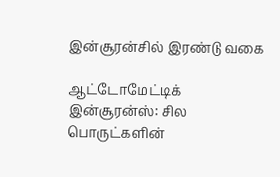இன்சூரன்சில் இரண்டு வகை

ஆட்டோமேட்டிக் இன்சூரன்ஸ்: சில பொருட்களின்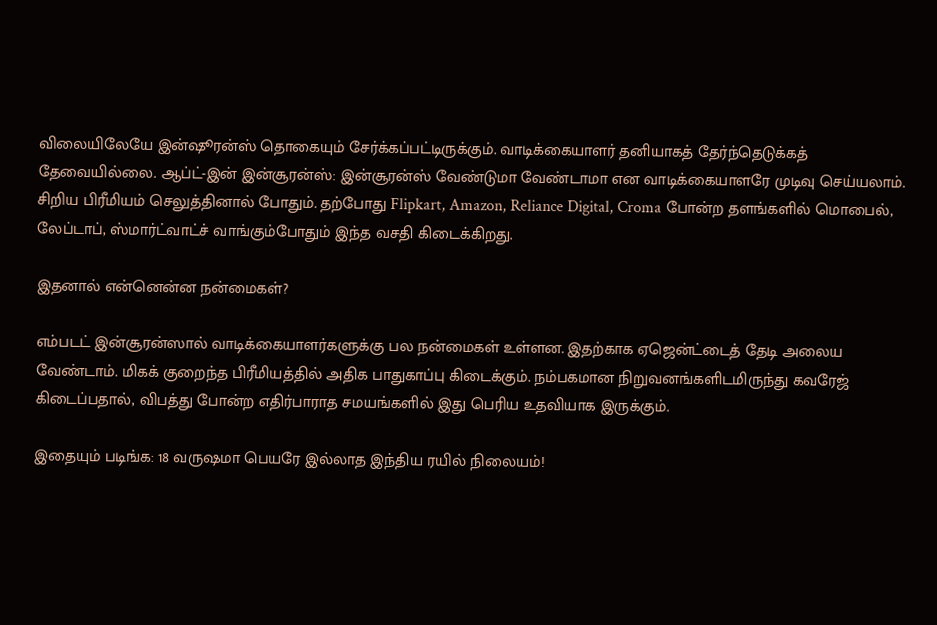விலையிலேயே இன்ஷூரன்ஸ் தொகையும் சேர்க்கப்பட்டிருக்கும். வாடிக்கையாளர் தனியாகத் தேர்ந்தெடுக்கத் தேவையில்லை. ஆப்ட்-இன் இன்சூரன்ஸ்: இன்சூரன்ஸ் வேண்டுமா வேண்டாமா என வாடிக்கையாளரே முடிவு செய்யலாம். சிறிய பிரீமியம் செலுத்தினால் போதும். தற்போது Flipkart, Amazon, Reliance Digital, Croma போன்ற தளங்களில் மொபைல், லேப்டாப், ஸ்மார்ட்வாட்ச் வாங்கும்போதும் இந்த வசதி கிடைக்கிறது.

இதனால் என்னென்ன நன்மைகள்?

எம்படட் இன்சூரன்ஸால் வாடிக்கையாளர்களுக்கு பல நன்மைகள் உள்ளன. இதற்காக ஏஜென்ட்டைத் தேடி அலைய வேண்டாம். மிகக் குறைந்த பிரீமியத்தில் அதிக பாதுகாப்பு கிடைக்கும். நம்பகமான நிறுவனங்களிடமிருந்து கவரேஜ் கிடைப்பதால், விபத்து போன்ற எதிர்பாராத சமயங்களில் இது பெரிய உதவியாக இருக்கும்.

இதையும் படிங்க: 18 வருஷமா பெயரே இல்லாத இந்திய ரயில் நிலையம்!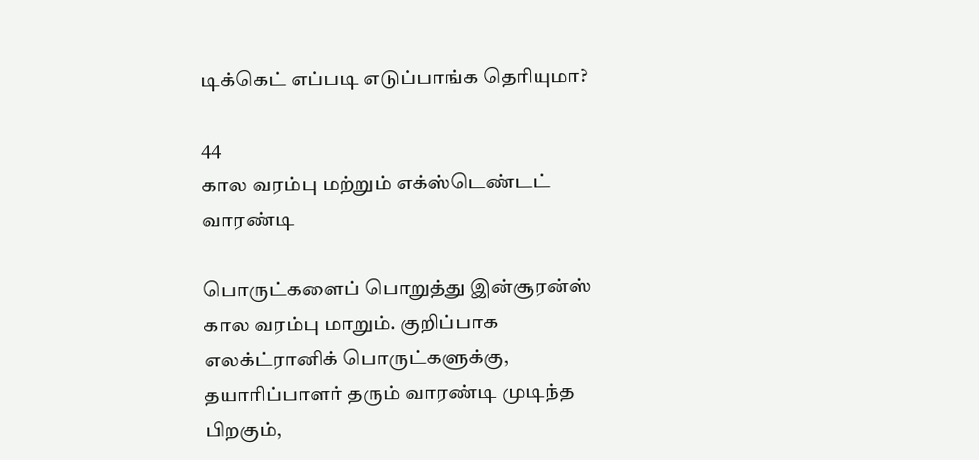டிக்கெட் எப்படி எடுப்பாங்க தெரியுமா?

44
கால வரம்பு மற்றும் எக்ஸ்டெண்டட் வாரண்டி

பொருட்களைப் பொறுத்து இன்சூரன்ஸ் கால வரம்பு மாறும். குறிப்பாக எலக்ட்ரானிக் பொருட்களுக்கு, தயாரிப்பாளர் தரும் வாரண்டி முடிந்த பிறகும்,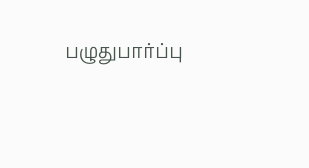பழுதுபார்ப்பு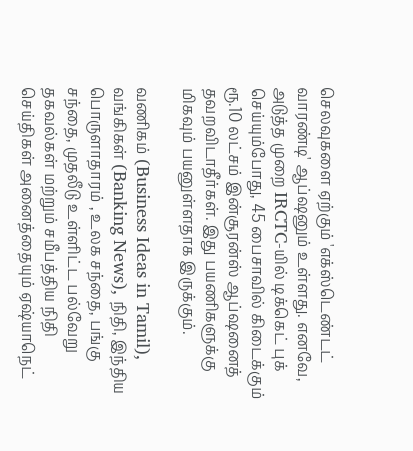செலவுகளை ஏற்கும் 'எக்ஸ்டெண்டட் வாரண்டி' ஆப்ஷனும் உள்ளது. எனவே, அடுத்த முறை IRCTC-யில் டிக்கெட் புக் செய்யும்போது, 45 பைசாவில் கிடைக்கும் ரூ.10 லட்சம் இன்சூரன்ஸ் ஆப்ஷனைத் தவறவிடாதீர்கள். இது பயணிகளுக்கு மிகவும் பயனுள்ளதாக இருக்கும்.

வணிகம் (Business Ideas in Tamil), வங்கிகள் (Banking News), நிதி, இந்திய பொருளாதாரம் , உலக சந்தை, பங்கு சந்தை, முதலீடு உள்ளிட்ட பல்வேறு தகவல்கள் மற்றும் சமீபத்திய நிதி செய்திகள் அனைத்தையும் ஏஷ்யாநெட்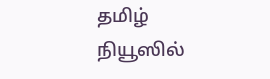தமிழ் நியூஸில்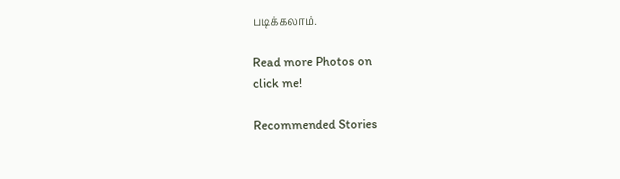படிக்கலாம்.

Read more Photos on
click me!

Recommended Stories